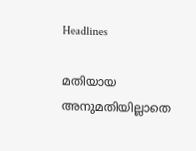Headlines

മതിയായ അനുമതിയില്ലാതെ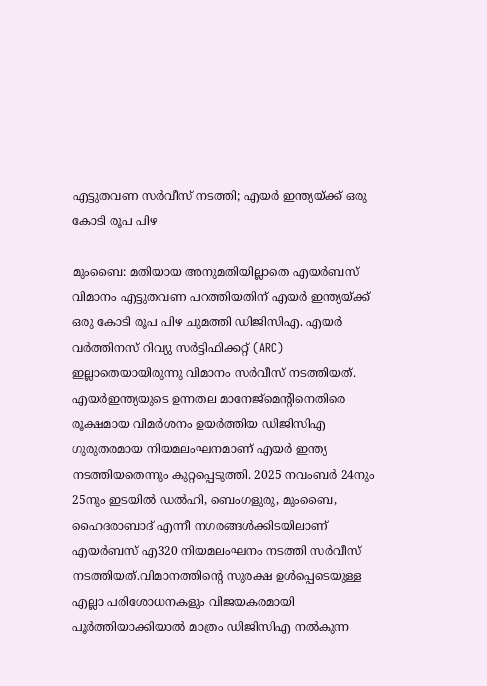എട്ടുതവണ സർവീസ് നടത്തി; എയർ ഇന്ത്യയ്ക്ക് ഒരു കോടി രൂപ പിഴ

മുംബൈ: മതിയായ അനുമതിയില്ലാതെ എയർബസ് വിമാനം എട്ടുതവണ പറത്തിയതിന് എയർ ഇന്ത്യയ്ക്ക് ഒരു കോടി രൂപ പിഴ ചുമത്തി ഡിജിസിഎ. എയർ വര്‍ത്തിനസ് റിവ്യു സർട്ടിഫിക്കറ്റ് (ARC) ഇല്ലാതെയായിരുന്നു വിമാനം സർവീസ് നടത്തിയത്. എയർഇന്ത്യയുടെ ഉന്നതല മാനേജ്‌മെന്റിനെതിരെ രൂക്ഷമായ വിമർശനം ഉയർത്തിയ ഡിജിസിഎ ഗുരുതരമായ നിയമലംഘനമാണ് എയർ ഇന്ത്യ നടത്തിയതെന്നും കുറ്റപ്പെടുത്തി. 2025 നവംബർ 24നും 25നും ഇടയിൽ ഡൽഹി, ബെംഗളുരു, മുംബൈ, ഹൈദരാബാദ് എന്നീ നഗരങ്ങൾക്കിടയിലാണ് എയർബസ് എ320 നിയമലംഘനം നടത്തി സർവീസ് നടത്തിയത്.വിമാനത്തിന്റെ സുരക്ഷ ഉൾപ്പെടെയുള്ള എല്ലാ പരിശോധനകളും വിജയകരമായി പൂർത്തിയാക്കിയാൽ മാത്രം ഡിജിസിഎ നൽകുന്ന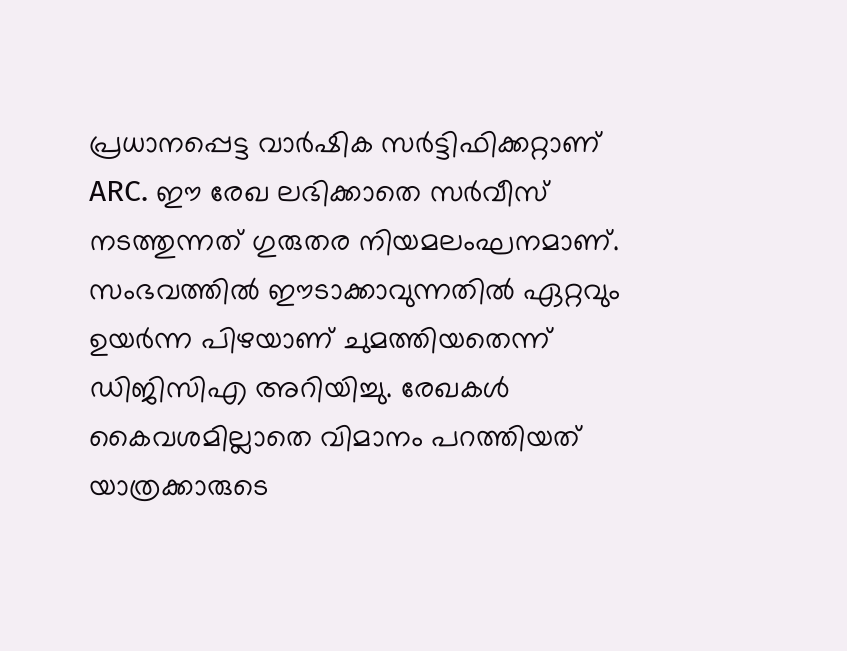പ്രധാനപ്പെട്ട വാർഷിക സർട്ടിഫിക്കറ്റാണ് ARC. ഈ രേഖ ലഭിക്കാതെ സർവീസ് നടത്തുന്നത് ഗുരുതര നിയമലംഘനമാണ്. സംഭവത്തിൽ ഈടാക്കാവുന്നതിൽ ഏറ്റവും ഉയർന്ന പിഴയാണ് ചുമത്തിയതെന്ന് ഡിജിസിഎ അറിയിച്ചു. രേഖകൾ കൈവശമില്ലാതെ വിമാനം പറത്തിയത് യാത്രക്കാരുടെ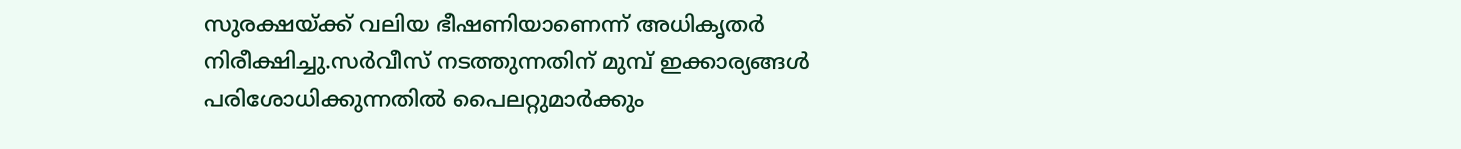സുരക്ഷയ്ക്ക് വലിയ ഭീഷണിയാണെന്ന് അധികൃതർ നിരീക്ഷിച്ചു.സർവീസ് നടത്തുന്നതിന് മുമ്പ് ഇക്കാര്യങ്ങൾ പരിശോധിക്കുന്നതിൽ പൈലറ്റുമാർക്കും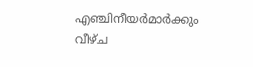എഞ്ചിനീയർമാർക്കും വീഴ്ച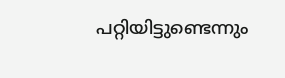പറ്റിയിട്ടുണ്ടെന്നും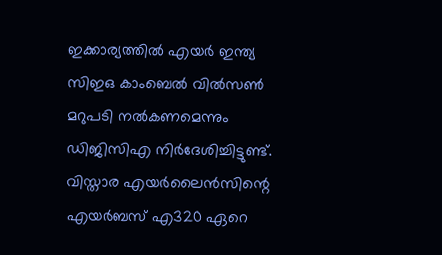ഇക്കാര്യത്തിൽ എയർ ഇന്ത്യ സിഇഒ കാംബെൽ വിൽസൺ മറുപടി നൽകണമെന്നും ഡിജിസിഎ നിർദേശിച്ചിട്ടുണ്ട്. വിസ്താര എയർലൈൻസിന്റെ എയർബസ് എ320 ഏറെ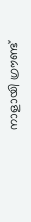നാളായി ഗ്രൗണ്ട്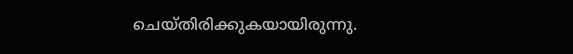ചെയ്തിരിക്കുകയായിരുന്നു.